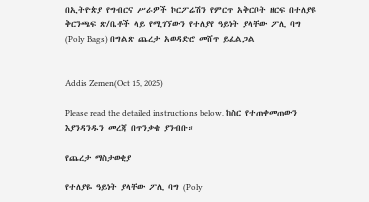በኢትዮጵያ የግብርና ሥራዎች ኮርፖሬሽን የምርጥ አቅርቦት ዘርፍ በተለያዩ ቅርንጫፍ ጽ/ቤቶች ላይ የሚገኘውን የተለያየ ዓይነት ያላቸው ፖሊ ባግ (Poly Bags) በግልጽ ጨረታ አወዳድሮ መሸጥ ይፈልጋል


Addis Zemen(Oct 15, 2025)

Please read the detailed instructions below. ከስር የተጠቀመጠውን እያንዳንዱን መረጃ በጥንቃቄ ያንብቡ።

የጨረታ ማስታወቂያ

የተለያዬ ዓይነት ያላቸው ፖሊ ባግ (Poly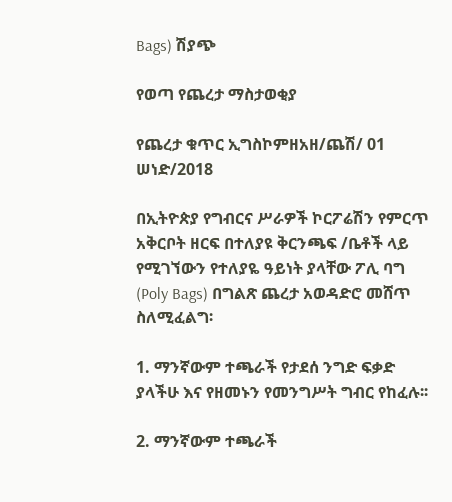Bags) ሽያጭ

የወጣ የጨረታ ማስታወቂያ

የጨረታ ቁጥር ኢግስኮምዘአዘ/ጨሽ/ 01 ሠነድ/2018

በኢትዮጵያ የግብርና ሥራዎች ኮርፖሬሽን የምርጥ አቅርቦት ዘርፍ በተለያዩ ቅርንጫፍ /ቤቶች ላይ የሚገኘውን የተለያዬ ዓይነት ያላቸው ፖሊ ባግ (Poly Bags) በግልጽ ጨረታ አወዳድሮ መሸጥ ስለሚፈልግ፡

1. ማንኛውም ተጫራች የታደሰ ንግድ ፍቃድ ያላችሁ እና የዘመኑን የመንግሥት ግብር የከፈሉ፡፡

2. ማንኛውም ተጫራች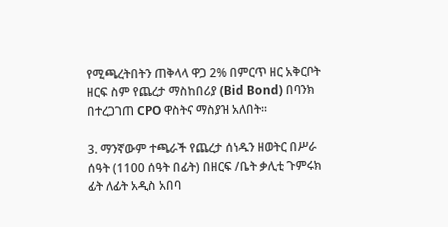የሚጫረትበትን ጠቅላላ ዋጋ 2% በምርጥ ዘር አቅርቦት ዘርፍ ስም የጨረታ ማስከበሪያ (Bid Bond) በባንክ በተረጋገጠ CPO ዋስትና ማስያዝ አለበት፡፡

3. ማንኛውም ተጫራች የጨረታ ሰነዱን ዘወትር በሥራ ሰዓት (1100 ሰዓት በፊት) በዘርፍ /ቤት ቃሊቲ ጉምሩክ ፊት ለፊት አዲስ አበባ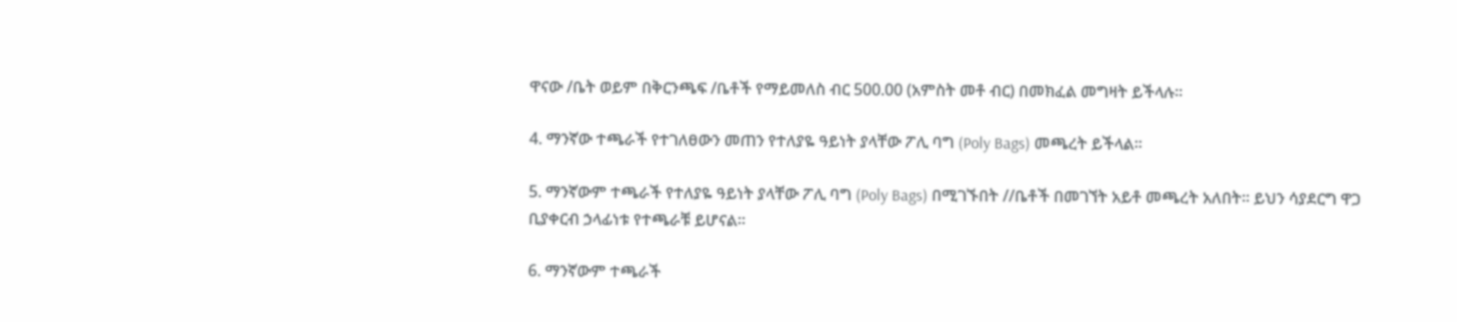ዋናው /ቤት ወይም በቅርንጫፍ /ቤቶች የማይመለስ ብር 500.00 (አምስት መቶ ብር) በመክፈል መግዛት ይችላሉ፡፡

4. ማንኛው ተጫራች የተገለፀውን መጠን የተለያዬ ዓይነት ያላቸው ፖሊ ባግ (Poly Bags) መጫረት ይችላል፡፡

5. ማንኛውም ተጫራች የተለያዬ ዓይነት ያላቸው ፖሊ ባግ (Poly Bags) በሚገኙበት //ቤቶች በመገኘት አይቶ መጫረት አለበት፡፡ ይህን ሳያደርግ ዋጋ ቢያቀርብ ኃላፊነቱ የተጫራቹ ይሆናል፡፡

6. ማንኛውም ተጫራች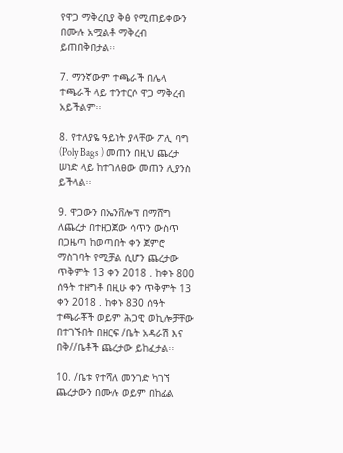የዋጋ ማቅረቢያ ቅፅ የሚጠይቀውን በሙሉ አሟልቶ ማቅረብ ይጠበቅበታል፡፡

7. ማንኛውም ተጫራች በሌላ ተጫራች ላይ ተንተርሶ ዋጋ ማቅረብ አይችልም፡፡

8. የተለያዬ ዓይነት ያላቸው ፖሊ ባግ (Poly Bags ) መጠን በዚህ ጨረታ ሠነድ ላይ ከተገለፀው መጠን ሊያንስ ይችላል፡፡

9. ዋጋውን በኤንቨሎፕ በማሸግ ለጨረታ በተዘጋጀው ሳጥን ውስጥ በጋዜጣ ከወጣበት ቀን ጀምሮ ማስገባት የሚቻል ሲሆን ጨረታው ጥቅምት 13 ቀን 2018 . ከቀኑ 800 ሰዓት ተዘግቶ በዚሁ ቀን ጥቅምት 13 ቀን 2018 . ከቀኑ 830 ሰዓት ተጫራቾች ወይም ሕጋዊ ወኪሎቻቸው በተገኙበት በዘርፍ /ቤት አዳራሽ እና በቅ//ቤቶች ጨረታው ይከፈታል፡፡

10. /ቤቱ የተሻለ መንገድ ካገኘ ጨረታውን በሙሉ ወይም በከፊል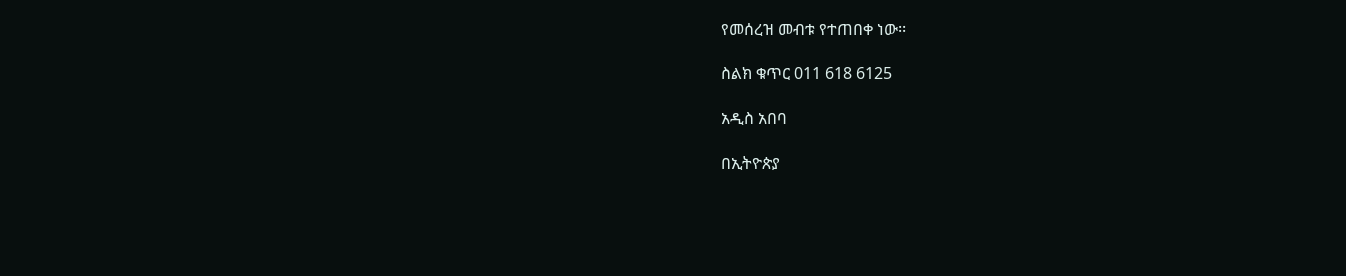የመሰረዝ መብቱ የተጠበቀ ነው፡፡

ስልክ ቁጥር 011 618 6125

አዲስ አበባ

በኢትዮጵያ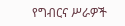የግብርና ሥራዎች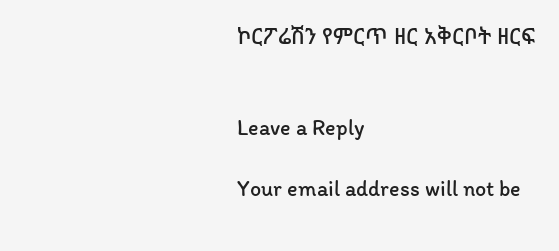ኮርፖሬሽን የምርጥ ዘር አቅርቦት ዘርፍ


Leave a Reply

Your email address will not be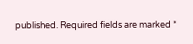published. Required fields are marked *